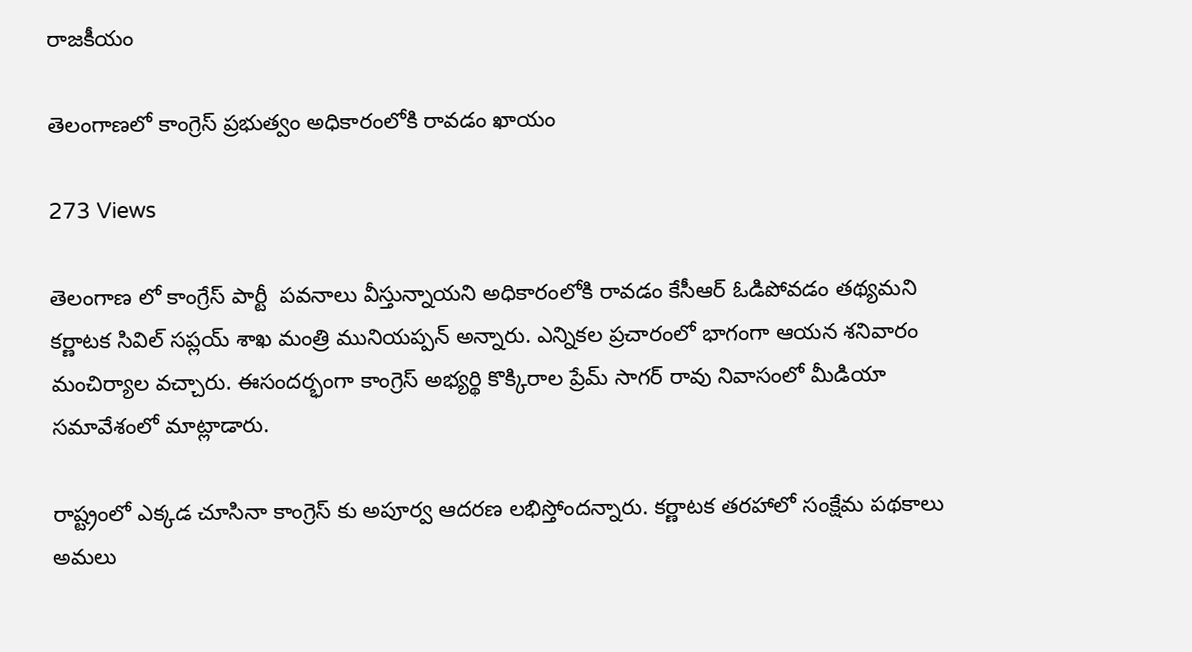రాజకీయం

తెలంగాణలో కాంగ్రెస్ ప్రభుత్వం అధికారంలోకి రావడం ఖాయం

273 Views

తెలంగాణ లో కాంగ్రేస్ పార్టీ  పవనాలు వీస్తున్నాయని అధికారంలోకి రావడం కేసీఆర్ ఓడిపోవడం తథ్యమని కర్ణాటక సివిల్ సప్లయ్ శాఖ మంత్రి మునియప్పన్ అన్నారు. ఎన్నికల ప్రచారంలో భాగంగా ఆయన శనివారం మంచిర్యాల వచ్చారు. ఈసందర్భంగా కాంగ్రెస్ అభ్యర్థి కొక్కిరాల ప్రేమ్ సాగర్ రావు నివాసంలో మీడియా సమావేశంలో మాట్లాడారు.

రాష్ట్రంలో ఎక్కడ చూసినా కాంగ్రెస్ కు అపూర్వ ఆదరణ లభిస్తోందన్నారు. కర్ణాటక తరహాలో సంక్షేమ పథకాలు అమలు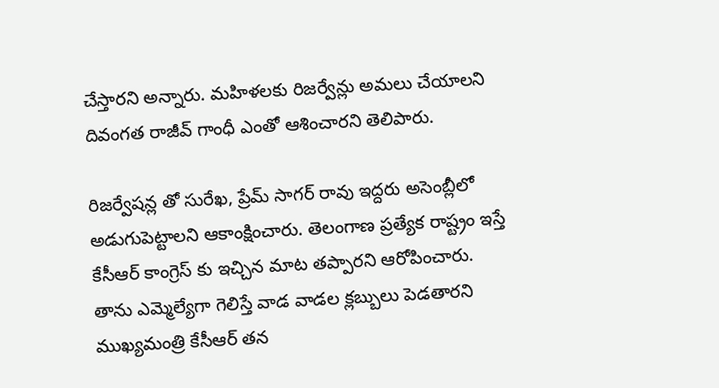చేస్తారని అన్నారు. మహిళలకు రిజర్వేన్లు అమలు చేయాలని దివంగత రాజీవ్ గాంధీ ఎంతో ఆశించారని తెలిపారు.

రిజర్వేషన్ల తో సురేఖ, ప్రేమ్ సాగర్ రావు ఇద్దరు అసెంబ్లీలో అడుగుపెట్టాలని ఆకాంక్షించారు. తెలంగాణ ప్రత్యేక రాష్ట్రం ఇస్తే కేసీఆర్ కాంగ్రెస్ కు ఇచ్చిన మాట తప్పారని ఆరోపించారు.
తాను ఎమ్మెల్యేగా గెలిస్తే వాడ వాడల క్లబ్బులు పెడతారని ముఖ్యమంత్రి కేసీఆర్ తన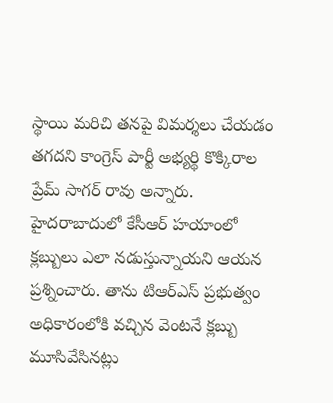స్థాయి మరిచి తనపై విమర్శలు చేయడం తగదని కాంగ్రెస్ పార్టీ అభ్యర్థి కొక్కిరాల ప్రేమ్ సాగర్ రావు అన్నారు. హైదరాబాదులో కేసీఆర్ హయాంలో క్లబ్బులు ఎలా నడుస్తున్నాయని ఆయన ప్రశ్నించారు. తాను టిఆర్ఎస్ ప్రభుత్వం అధికారంలోకి వచ్చిన వెంటనే క్లబ్బు మూసివేసినట్లు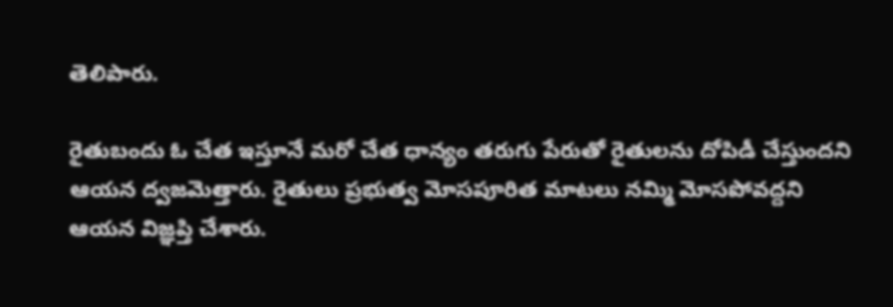తెలిపారు.

రైతుబందు ఓ చేత ఇస్తూనే మరో చేత ధాన్యం తరుగు పేరుతో రైతులను దోపిడీ చేస్తుందని ఆయన ద్వజమెత్తారు. రైతులు ప్రభుత్వ మోసపూరిత మాటలు నమ్మి మోసపోవద్దని ఆయన విజ్ఞప్తి చేశారు.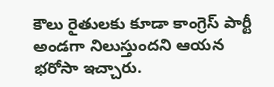కౌలు రైతులకు కూడా కాంగ్రెస్ పార్టీ అండగా నిలుస్తుందని ఆయన భరోసా ఇచ్చారు.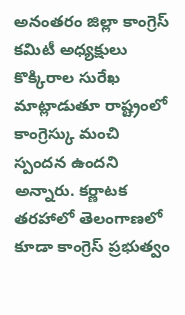అనంతరం జిల్లా కాంగ్రెస్ కమిటీ అధ్యక్షులు కొక్కిరాల సురేఖ మాట్లాడుతూ రాష్ట్రంలో కాంగ్రెస్కు మంచి స్పందన ఉందని అన్నారు. కర్ణాటక తరహాలో తెలంగాణలో కూడా కాంగ్రెస్ ప్రభుత్వం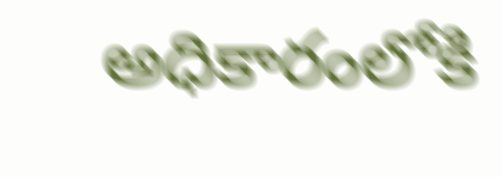అధికారంలోకి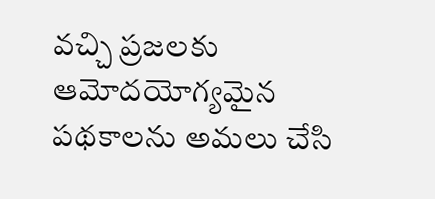వచ్చి ప్రజలకు ఆమోదయోగ్యమైన పథకాలను అమలు చేసి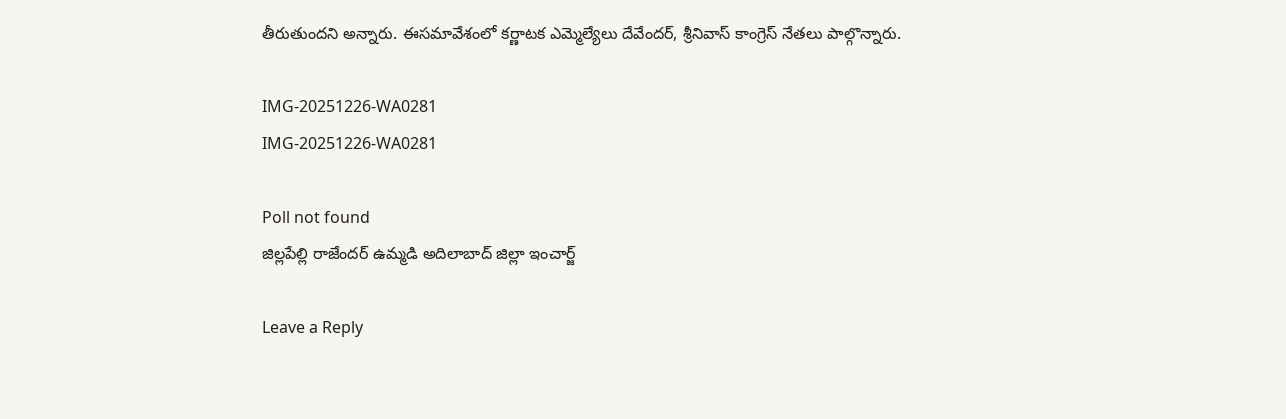తీరుతుందని అన్నారు. ఈసమావేశంలో కర్ణాటక ఎమ్మెల్యేలు దేవేందర్, శ్రీనివాస్ కాంగ్రెస్ నేతలు పాల్గొన్నారు.

IMG-20251226-WA0281
IMG-20251226-WA0281

Poll not found
జిల్లపేల్లి రాజేందర్ ఉమ్మడి అదిలాబాద్ జిల్లా ఇంచార్జ్

Leave a Reply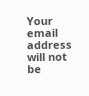Your email address will not be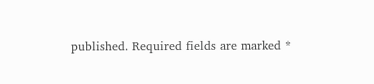published. Required fields are marked *